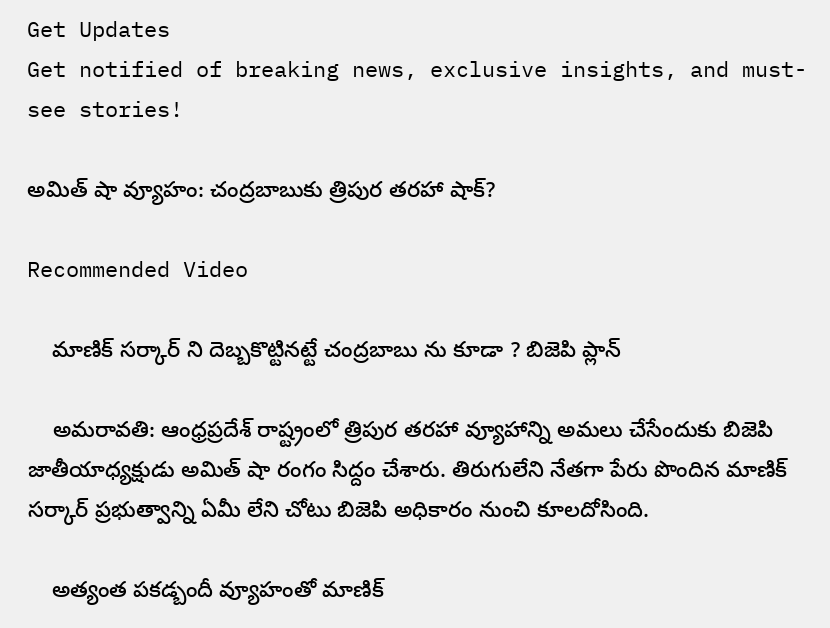Get Updates
Get notified of breaking news, exclusive insights, and must-see stories!

అమిత్ షా వ్యూహం: చంద్రబాబుకు త్రిపుర తరహా షాక్?

Recommended Video

    మాణిక్ సర్కార్ ని దెబ్బకొట్టినట్టే చంద్రబాబు ను కూడా ? బిజెపి ప్లాన్

    అమరావతి: ఆంధ్రప్రదేశ్ రాష్ట్రంలో త్రిపుర తరహా వ్యూహాన్ని అమలు చేసేందుకు బిజెపి జాతీయాధ్యక్షుడు అమిత్ షా రంగం సిద్దం చేశారు. తిరుగులేని నేతగా పేరు పొందిన మాణిక్ సర్కార్ ప్రభుత్వాన్ని ఏమీ లేని చోటు బిజెపి అధికారం నుంచి కూలదోసింది.

    అత్యంత పకడ్బందీ వ్యూహంతో మాణిక్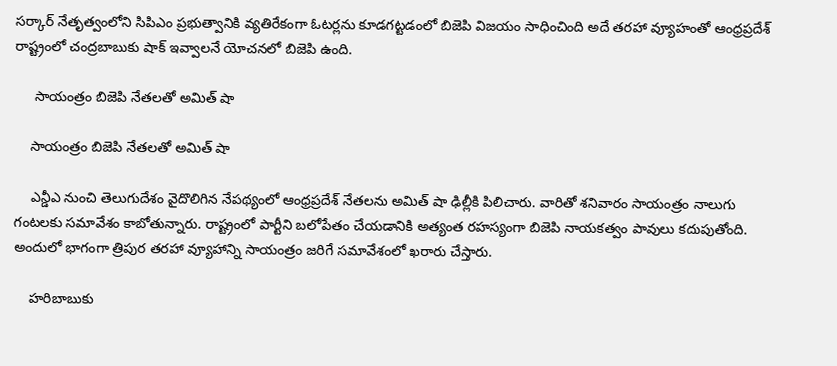సర్కార్ నేతృత్వంలోని సిపిఎం ప్రభుత్వానికి వ్యతిరేకంగా ఓటర్లను కూడగట్టడంలో బిజెపి విజయం సాధించింది అదే తరహా వ్యూహంతో ఆంధ్రప్రదేశ్ రాష్ట్రంలో చంద్రబాబుకు షాక్ ఇవ్వాలనే యోచనలో బిజెపి ఉంది.

     సాయంత్రం బిజెపి నేతలతో అమిత్ షా

    సాయంత్రం బిజెపి నేతలతో అమిత్ షా

    ఎన్డీఎ నుంచి తెలుగుదేశం వైదొలిగిన నేపథ్యంలో ఆంధ్రప్రదేశ్ నేతలను అమిత్ షా ఢిల్లీకి పిలిచారు. వారితో శనివారం సాయంత్రం నాలుగు గంటలకు సమావేశం కాబోతున్నారు. రాష్ట్రంలో పార్టీని బలోపేతం చేయడానికి అత్యంత రహస్యంగా బిజెపి నాయకత్వం పావులు కదుపుతోంది. అందులో భాగంగా త్రిపుర తరహా వ్యూహాన్ని సాయంత్రం జరిగే సమావేశంలో ఖరారు చేస్తారు.

    హరిబాబుకు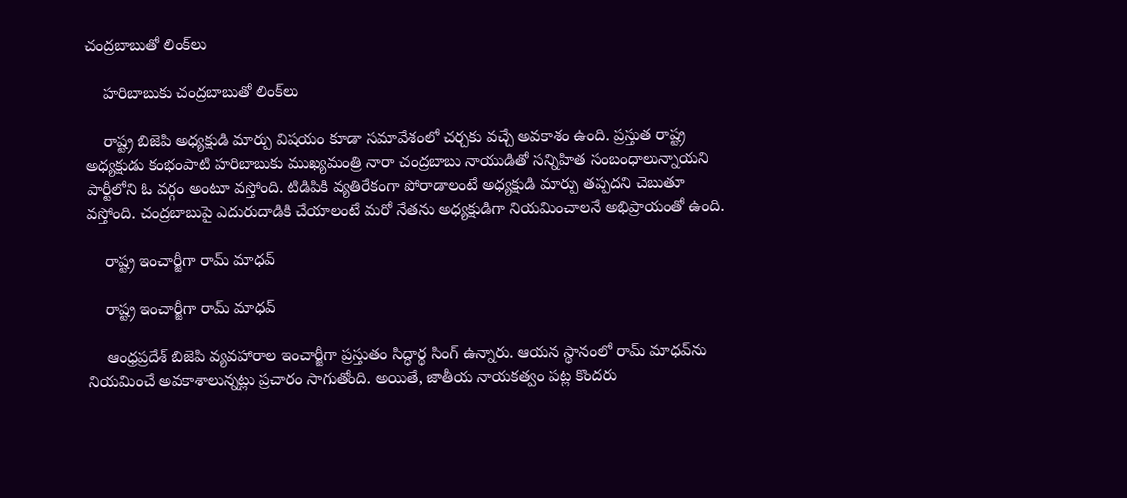చంద్రబాబుతో లింక్‌లు

    హరిబాబుకు చంద్రబాబుతో లింక్‌లు

    రాష్ట్ర బిజెపి అధ్యక్షుడి మార్పు విషయం కూడా సమావేశంలో చర్చకు వచ్చే అవకాశం ఉంది. ప్రస్తుత రాష్ట్ర అధ్యక్షుడు కంభంపాటి హరిబాబుకు ముఖ్యమంత్రి నారా చంద్రబాబు నాయుడితో సన్నిహిత సంబంధాలున్నాయని పార్టీలోని ఓ వర్గం అంటూ వస్తోంది. టిడిపికి వ్యతిరేకంగా పోరాడాలంటే అధ్యక్షుడి మార్పు తప్పదని చెబుతూ వస్తోంది. చంద్రబాబుపై ఎదురుదాడికి చేయాలంటే మరో నేతను అధ్యక్షుడిగా నియమించాలనే అభిప్రాయంతో ఉంది.

    రాష్ట్ర ఇంచార్జీగా రామ్ మాధవ్

    రాష్ట్ర ఇంచార్జీగా రామ్ మాధవ్

    ఆంధ్రప్రదేశ్ బిజెపి వ్యవహారాల ఇంచార్జీగా ప్రస్తుతం సిద్ధార్థ సింగ్ ఉన్నారు. ఆయన స్థానంలో రామ్ మాధవ్‌ను నియమించే అవకాశాలున్నట్లు ప్రచారం సాగుతోంది. అయితే, జాతీయ నాయకత్వం పట్ల కొందరు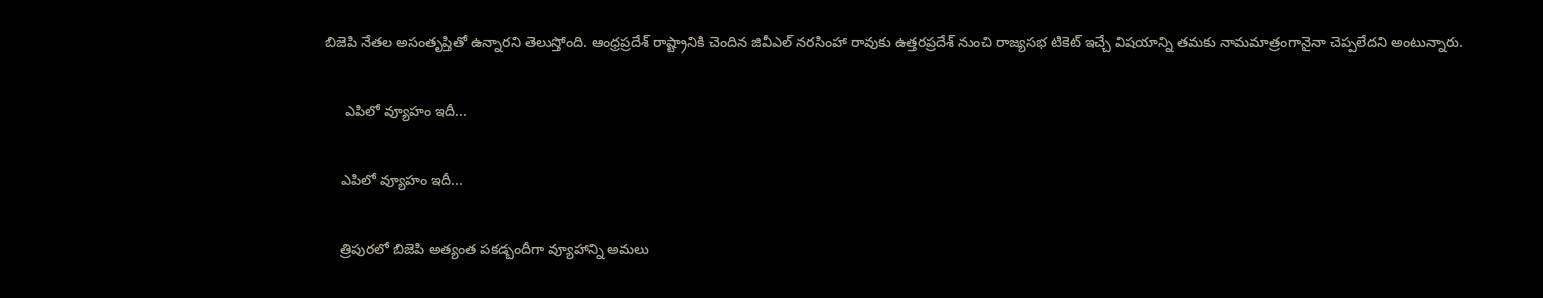బిజెపి నేతల అసంతృప్తితో ఉన్నారని తెలుస్తోంది. ఆంధ్రప్రదేశ్ రాష్ట్రానికి చెందిన జివీఎల్ నరసింహా రావుకు ఉత్తరప్రదేశ్ నుంచి రాజ్యసభ టికెట్ ఇచ్చే విషయాన్ని తమకు నామమాత్రంగానైనా చెప్పలేదని అంటున్నారు.

     ఎపిలో వ్యూహం ఇదీ...

    ఎపిలో వ్యూహం ఇదీ...

    త్రిపురలో బిజెపి అత్యంత పకడ్బందీగా వ్యూహాన్ని అమలు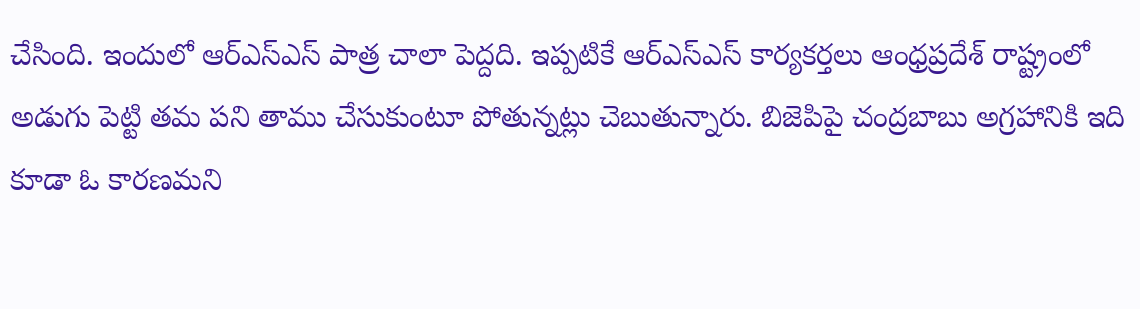చేసింది. ఇందులో ఆర్ఎస్ఎస్ పాత్ర చాలా పెద్దది. ఇప్పటికే ఆర్ఎస్ఎస్ కార్యకర్తలు ఆంధ్రప్రదేశ్ రాష్ట్రంలో అడుగు పెట్టి తమ పని తాము చేసుకుంటూ పోతున్నట్లు చెబుతున్నారు. బిజెపిపై చంద్రబాబు అగ్రహానికి ఇది కూడా ఓ కారణమని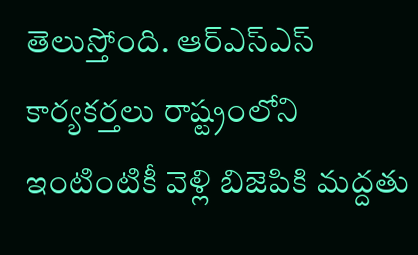తెలుస్తోంది. ఆర్ఎస్ఎస్ కార్యకర్తలు రాష్ట్రంలోని ఇంటింటికీ వెళ్లి బిజెపికి మద్దతు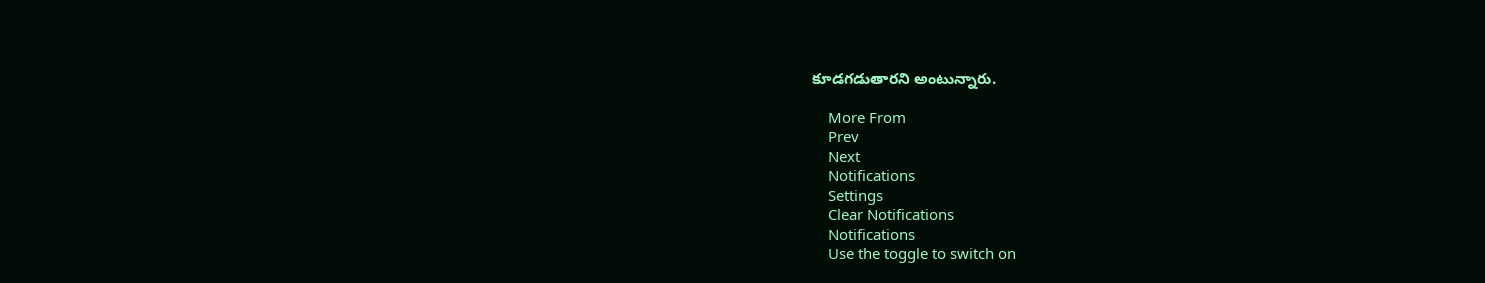కూడగడుతారని అంటున్నారు.

    More From
    Prev
    Next
    Notifications
    Settings
    Clear Notifications
    Notifications
    Use the toggle to switch on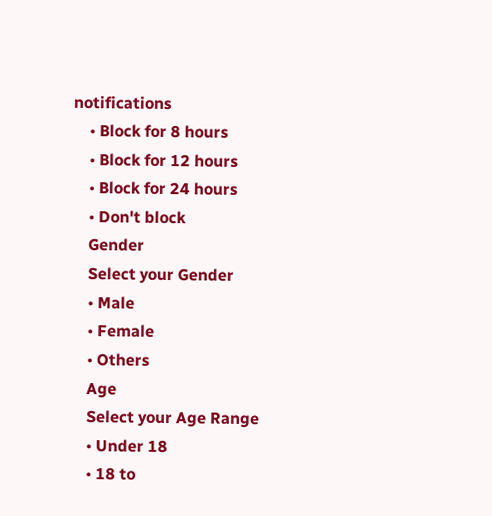notifications
    • Block for 8 hours
    • Block for 12 hours
    • Block for 24 hours
    • Don't block
    Gender
    Select your Gender
    • Male
    • Female
    • Others
    Age
    Select your Age Range
    • Under 18
    • 18 to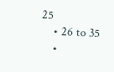25
    • 26 to 35
    •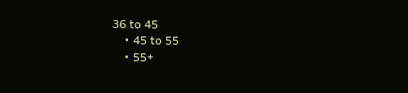36 to 45
    • 45 to 55
    • 55+